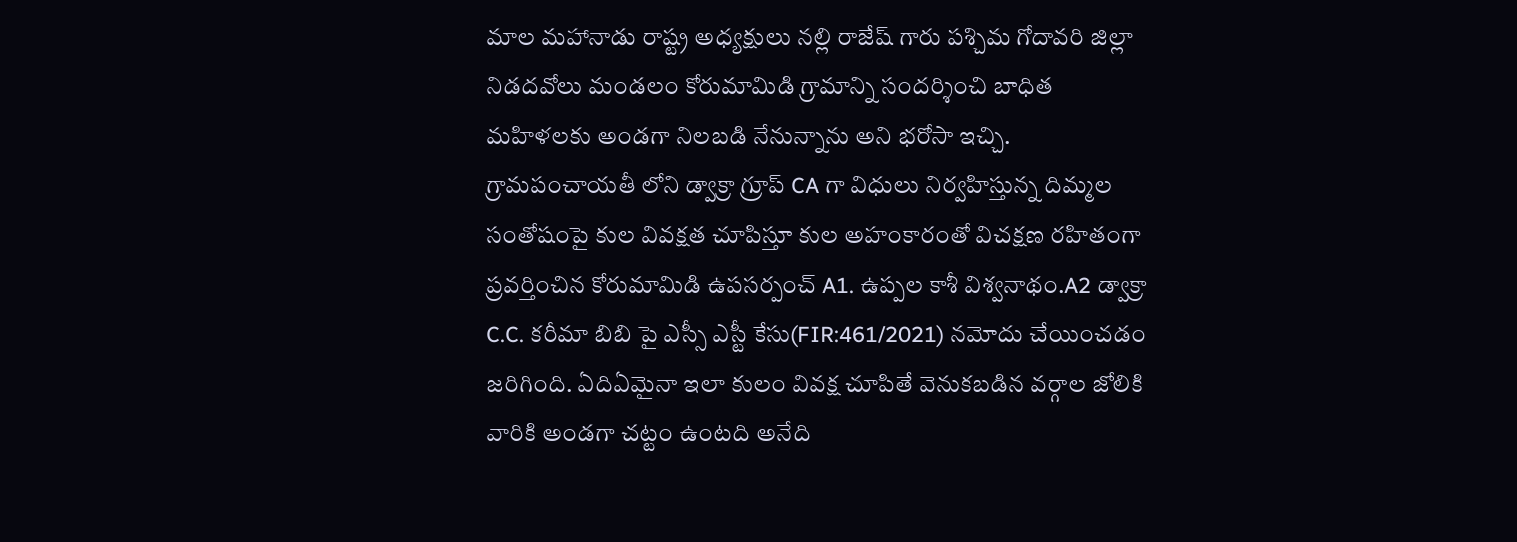మాల మహానాడు రాష్ట్ర అధ్యక్షులు నల్లి రాజేష్ గారు పశ్చిమ గోదావరి జిల్లా నిడదవోలు మండలం కోరుమామిడి గ్రామాన్ని సందర్శించి బాధిత మహిళలకు అండగా నిలబడి నేనున్నాను అని భరోసా ఇచ్చి. గ్రామపంచాయతీ లోని డ్వాక్రా గ్రూప్ CA గా విధులు నిర్వహిస్తున్న దిమ్మల సంతోషంపై కుల వివక్షత చూపిస్తూ కుల అహంకారంతో విచక్షణ రహితంగా ప్రవర్తించిన కోరుమామిడి ఉపసర్పంచ్ A1. ఉప్పల కాశీ విశ్వనాథం.A2 డ్వాక్రా C.C. కరీమా బిబి పై ఎస్సీ ఎస్టీ కేసు(FIR:461/2021) నమోదు చేయించడం జరిగింది. ఏదిఏమైనా ఇలా కులం వివక్ష చూపితే వెనుకబడిన వర్గాల జోలికి వారికి అండగా చట్టం ఉంటది అనేది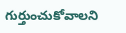గుర్తుంచుకోవాలని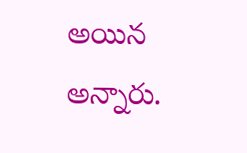అయిన అన్నారు.